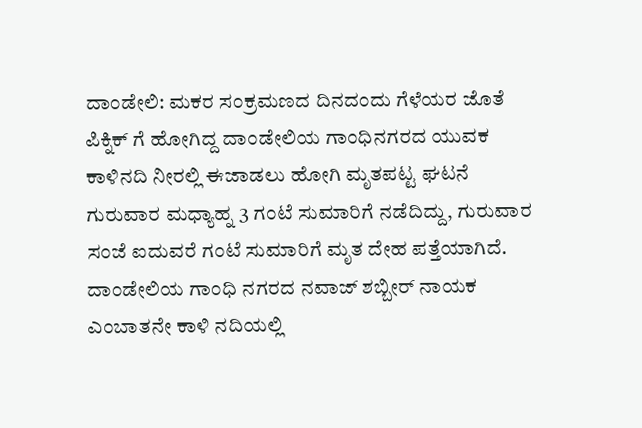ದಾಂಡೇಲಿ: ಮಕರ ಸಂಕ್ರಮಣದ ದಿನದಂದು ಗೆಳೆಯರ ಜೊತೆ ಪಿಕ್ನಿಕ್ ಗೆ ಹೋಗಿದ್ದ ದಾಂಡೇಲಿಯ ಗಾಂಧಿನಗರದ ಯುವಕ ಕಾಳಿನದಿ ನೀರಲ್ಲಿ ಈಜಾಡಲು ಹೋಗಿ ಮೃತಪಟ್ಟ ಘಟನೆ ಗುರುವಾರ ಮಧ್ಯಾಹ್ನ 3 ಗಂಟೆ ಸುಮಾರಿಗೆ ನಡೆದಿದ್ದು, ಗುರುವಾರ ಸಂಜೆ ಐದುವರೆ ಗಂಟೆ ಸುಮಾರಿಗೆ ಮೃತ ದೇಹ ಪತ್ತೆಯಾಗಿದೆ. ದಾಂಡೇಲಿಯ ಗಾಂಧಿ ನಗರದ ನವಾಜ್ ಶಬ್ಬೀರ್ ನಾಯಕ ಎಂಬಾತನೇ ಕಾಳಿ ನದಿಯಲ್ಲಿ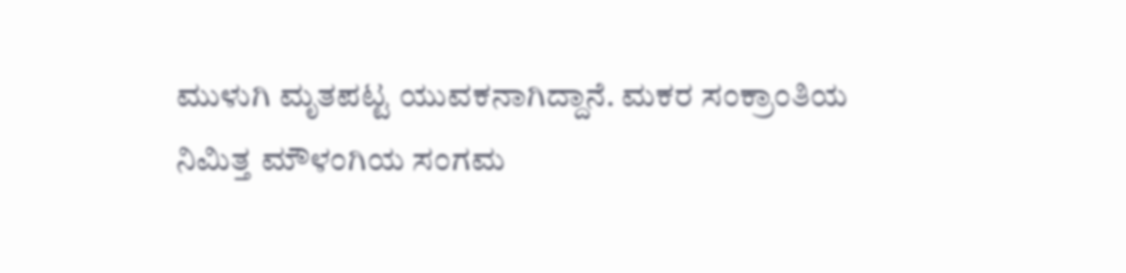ಮುಳುಗಿ ಮೃತಪಟ್ಟ ಯುವಕನಾಗಿದ್ದಾನೆ. ಮಕರ ಸಂಕ್ರಾಂತಿಯ ನಿಮಿತ್ತ ಮೌಳಂಗಿಯ ಸಂಗಮ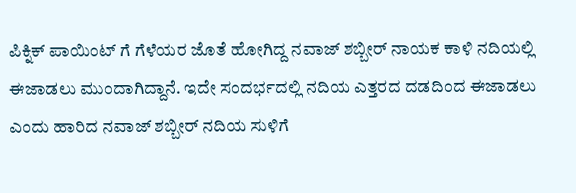ಪಿಕ್ನಿಕ್ ಪಾಯಿಂಟ್ ಗೆ ಗೆಳೆಯರ ಜೊತೆ ಹೋಗಿದ್ದ ನವಾಜ್ ಶಬ್ಬೀರ್ ನಾಯಕ ಕಾಳಿ ನದಿಯಲ್ಲಿ ಈಜಾಡಲು ಮುಂದಾಗಿದ್ದಾನೆ. ಇದೇ ಸಂದರ್ಭದಲ್ಲಿ ನದಿಯ ಎತ್ತರದ ದಡದಿಂದ ಈಜಾಡಲು ಎಂದು ಹಾರಿದ ನವಾಜ್ ಶಬ್ಬೀರ್ ನದಿಯ ಸುಳಿಗೆ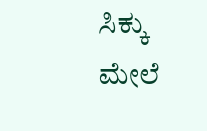ಸಿಕ್ಕು ಮೇಲೆ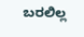ಬರಲಿಲ್ಲ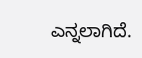ಎನ್ನಲಾಗಿದೆ.